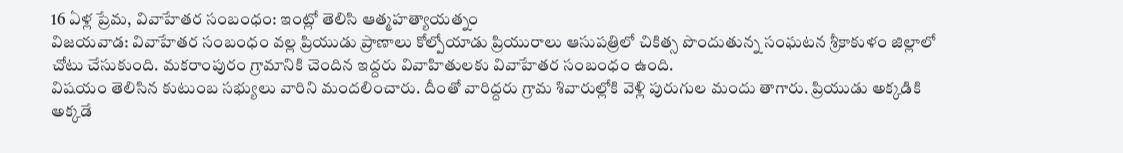16 ఏళ్ల ప్రేమ, వివాహేతర సంబంధం: ఇంట్లో తెలిసి ఆత్మహత్యాయత్నం
విజయవాడ: వివాహేతర సంబంధం వల్ల ప్రియుడు ప్రాణాలు కోల్పోయాడు ప్రియురాలు ఆసుపత్రిలో చికిత్స పొందుతున్న సంఘటన శ్రీకాకుళం జిల్లాలో చోటు చేసుకుంది. మకరాంపురం గ్రామానికి చెందిన ఇద్దరు వివాహితులకు వివాహేతర సంబంధం ఉంది.
విషయం తెలిసిన కుటుంబ సభ్యులు వారిని మందలించారు. దీంతో వారిద్దరు గ్రామ శివారుల్లోకి వెళ్లి పురుగుల మందు తాగారు. ప్రియుడు అక్కడికి అక్కడే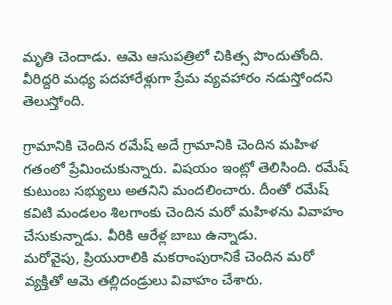మృతి చెందాడు. ఆమె ఆసుపత్రిలో చికిత్స పొందుతోంది. వీరిద్దరి మధ్య పదహారేళ్లుగా ప్రేమ వ్యవహారం నడుస్తోందని తెలుస్తోంది.

గ్రామానికి చెందిన రమేష్ అదే గ్రామానికి చెందిన మహిళ గతంలో ప్రేమించుకున్నారు. విషయం ఇంట్లో తెలిసింది. రమేష్ కుటుంబ సభ్యులు అతనిని మందలించారు. దీంతో రమేష్ కవిటి మండలం శిలగాంకు చెందిన మరో మహిళను వివాహం చేసుకున్నాడు. వీరికి ఆరేళ్ల బాబు ఉన్నాడు.
మరోవైపు, ప్రియురాలికి మకరాంపురానికే చెందిన మరో వ్యక్తితో ఆమె తల్లిదండ్రులు వివాహం చేశారు.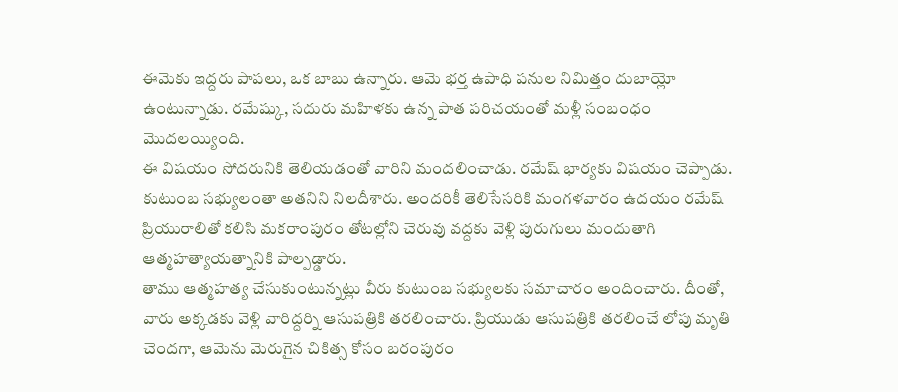ఈమెకు ఇద్దరు పాపలు, ఒక బాబు ఉన్నారు. ఆమె భర్త ఉపాధి పనుల నిమిత్తం దుబాయ్లో ఉంటున్నాడు. రమేష్కు, సదురు మహిళకు ఉన్న పాత పరిచయంతో మళ్లీ సంబంధం మొదలయ్యింది.
ఈ విషయం సోదరునికి తెలియడంతో వారిని మందలించాడు. రమేష్ భార్యకు విషయం చెప్పాడు. కుటుంబ సభ్యులంతా అతనిని నిలదీశారు. అందరికీ తెలిసేసరికి మంగళవారం ఉదయం రమేష్ ప్రియురాలితో కలిసి మకరాంపురం తోటల్లోని చెరువు వద్దకు వెళ్లి పురుగులు మందుతాగి ఆత్మహత్యాయత్నానికి పాల్పడ్డారు.
తాము ఆత్మహత్య చేసుకుంటున్నట్లు వీరు కుటుంబ సభ్యులకు సమాచారం అందించారు. దీంతో, వారు అక్కడకు వెళ్లి వారిద్దర్ని ఆసుపత్రికి తరలించారు. ప్రియుడు ఆసుపత్రికి తరలించే లోపు మృతి చెందగా, ఆమెను మెరుగైన చికిత్స కోసం బరంపురం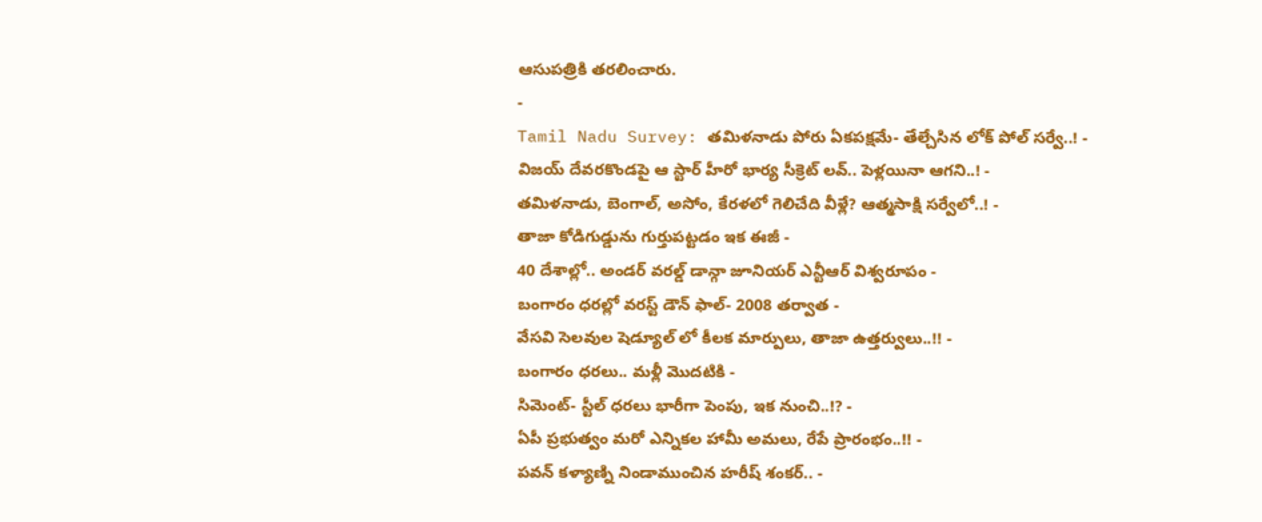ఆసుపత్రికి తరలించారు.
-
Tamil Nadu Survey: తమిళనాడు పోరు ఏకపక్షమే- తేల్చేసిన లోక్ పోల్ సర్వే..! -
విజయ్ దేవరకొండపై ఆ స్టార్ హీరో భార్య సీక్రెట్ లవ్.. పెళ్లయినా ఆగని..! -
తమిళనాడు, బెంగాల్, అసోం, కేరళలో గెలిచేది వీళ్లే? ఆత్మసాక్షి సర్వేలో..! -
తాజా కోడిగుడ్డును గుర్తుపట్టడం ఇక ఈజీ -
40 దేశాల్లో.. అండర్ వరల్డ్ డాన్గా జూనియర్ ఎన్టీఆర్ విశ్వరూపం -
బంగారం ధరల్లో వరస్ట్ డౌన్ ఫాల్- 2008 తర్వాత -
వేసవి సెలవుల షెడ్యూల్ లో కీలక మార్పులు, తాజా ఉత్తర్వులు..!! -
బంగారం ధరలు.. మళ్లీ మొదటికి -
సిమెంట్- స్టీల్ ధరలు భారీగా పెంపు, ఇక నుంచి..!? -
ఏపీ ప్రభుత్వం మరో ఎన్నికల హామీ అమలు, రేపే ప్రారంభం..!! -
పవన్ కళ్యాణ్ని నిండాముంచిన హరీష్ శంకర్.. -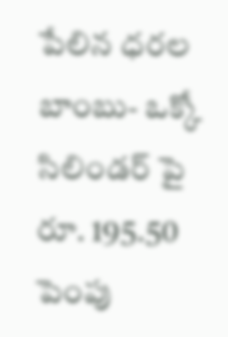పేలిన ధరల బాంబు- ఒక్కో సిలిండర్ పై రూ. 195.50 పెంపు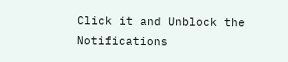Click it and Unblock the Notifications